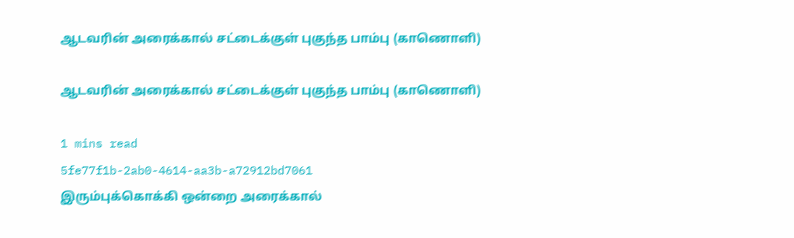ஆடவரின் அரைக்கால் சட்டைக்குள் புகுந்த பாம்பு (காணொளி)

ஆடவரின் அரைக்கால் சட்டைக்குள் புகுந்த பாம்பு (காணொளி)

1 mins read
5fe77f1b-2ab0-4614-aa3b-a72912bd7061
இரும்புக்கொக்கி ஒன்றை அரைக்கால்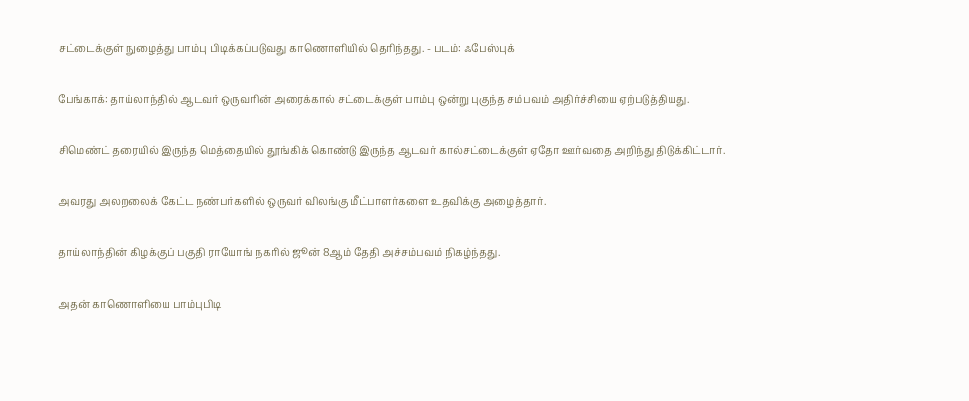சட்டைக்குள் நுழைத்து பாம்பு பிடிக்கப்படுவது காணொளியில் தெரிந்தது. - படம்: ஃபேஸ்புக்

பேங்காக்: தாய்லாந்தில் ஆடவர் ஒருவரின் அரைக்கால் சட்டைக்குள் பாம்பு ஒன்று புகுந்த சம்பவம் அதிர்ச்சியை ஏற்படுத்தியது.

சிமெண்ட் தரையில் இருந்த மெத்தையில் தூங்கிக் கொண்டு இருந்த ஆடவர் கால்சட்டைக்குள் ஏதோ ஊர்வதை அறிந்து திடுக்கிட்டார்.

அவரது அலறலைக் கேட்ட நண்பர்களில் ஒருவர் விலங்கு மீட்பாளர்களை உதவிக்கு அழைத்தார்.

தாய்லாந்தின் கிழக்குப் பகுதி ராயோங் நகரில் ஜூன் 8ஆம் தேதி அச்சம்பவம் நிகழ்ந்தது.

அதன் காணொளியை பாம்புபிடி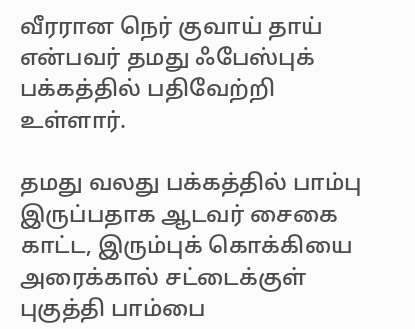வீரரான நெர் குவாய் தாய் என்பவர் தமது ஃபேஸ்புக் பக்கத்தில் பதிவேற்றி உள்ளார்.

தமது வலது பக்கத்தில் பாம்பு இருப்பதாக ஆடவர் சைகை காட்ட, இரும்புக் கொக்கியை அரைக்கால் சட்டைக்குள் புகுத்தி பாம்பை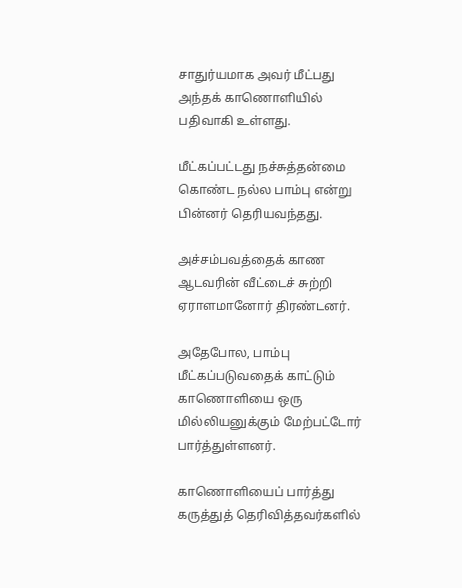சாதுர்யமாக அவர் மீட்பது அந்தக் காணொளியில் பதிவாகி உள்ளது.

மீட்கப்பட்டது நச்சுத்தன்மை கொண்ட நல்ல பாம்பு என்று பின்னர் தெரியவந்தது.

அச்சம்பவத்தைக் காண ஆடவரின் வீட்டைச் சுற்றி ஏராளமானோர் திரண்டனர்.

அதேபோல, பாம்பு மீட்கப்படுவதைக் காட்டும் காணொளியை ஒரு மில்லியனுக்கும் மேற்பட்டோர் பார்த்துள்ளனர்.

காணொளியைப் பார்த்து கருத்துத் தெரிவித்தவர்களில்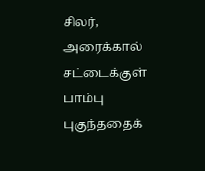சிலர், அரைக்கால் சட்டைக்குள் பாம்பு புகுந்ததைக்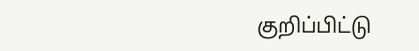குறிப்பிட்டு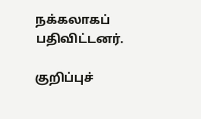நக்கலாகப் பதிவிட்டனர்.

குறிப்புச்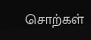சொற்கள்